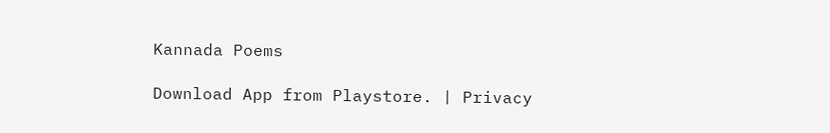Kannada Poems

Download App from Playstore. | Privacy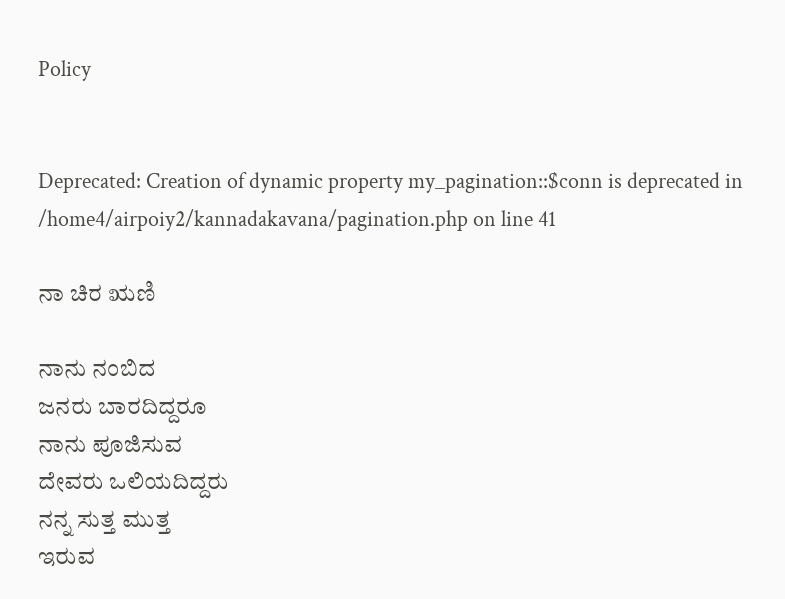Policy


Deprecated: Creation of dynamic property my_pagination::$conn is deprecated in /home4/airpoiy2/kannadakavana/pagination.php on line 41

ನಾ ಚಿರ ಋಣಿ

ನಾನು ನಂಬಿದ
ಜನರು ಬಾರದಿದ್ದರೂ
ನಾನು ಪೂಜಿಸುವ
ದೇವರು ಒಲಿಯದಿದ್ದರು
ನನ್ನ ಸುತ್ತ ಮುತ್ತ
ಇರುವ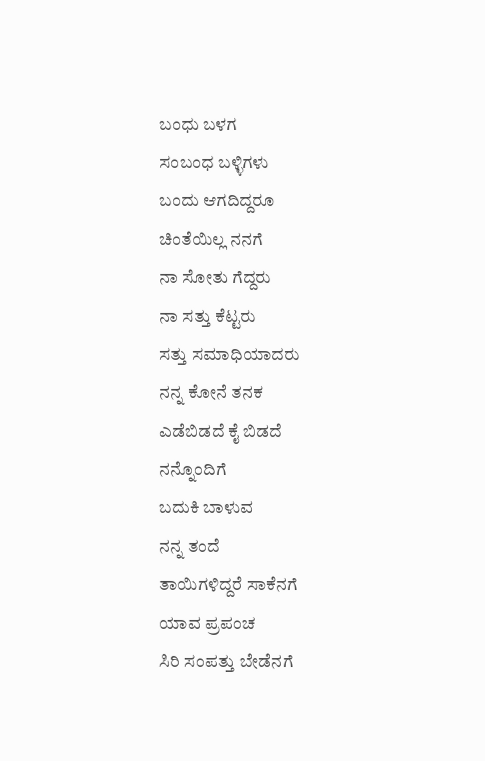ಬಂಧು ಬಳಗ
ಸಂಬಂಧ ಬಳ್ಳಿಗಳು
ಬಂದು ಆಗದಿದ್ದರೂ
ಚಿಂತೆಯಿಲ್ಲ ನನಗೆ
ನಾ ಸೋತು ಗೆದ್ದರು
ನಾ ಸತ್ತು ಕೆಟ್ಟರು
ಸತ್ತು ಸಮಾಧಿಯಾದರು
ನನ್ನ ಕೋನೆ ತನಕ
ಎಡೆಬಿಡದೆ ಕೈ ಬಿಡದೆ
ನನ್ನೊಂದಿಗೆ
ಬದುಕಿ ಬಾಳುವ
ನನ್ನ ತಂದೆ
ತಾಯಿಗಳಿದ್ದರೆ ಸಾಕೆನಗೆ
ಯಾವ ಪ್ರಪಂಚ
ಸಿರಿ ಸಂಪತ್ತು ಬೇಡೆನಗೆ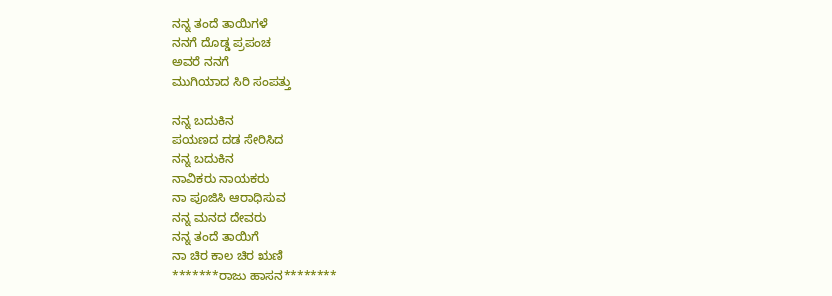ನನ್ನ ತಂದೆ ತಾಯಿಗಳೆ
ನನಗೆ ದೊಡ್ಡ ಪ್ರಪಂಚ
ಅವರೆ ನನಗೆ
ಮುಗಿಯಾದ ಸಿರಿ ಸಂಪತ್ತು

ನನ್ನ ಬದುಕಿನ
ಪಯಣದ ದಡ ಸೇರಿಸಿದ
ನನ್ನ ಬದುಕಿನ
ನಾವಿಕರು ನಾಯಕರು
ನಾ ಪೂಜಿಸಿ ಆರಾಧಿಸುವ
ನನ್ನ ಮನದ ದೇವರು
ನನ್ನ ತಂದೆ ತಾಯಿಗೆ
ನಾ ಚಿರ ಕಾಲ ಚಿರ ಋಣಿ
*******ರಾಜು ಹಾಸನ********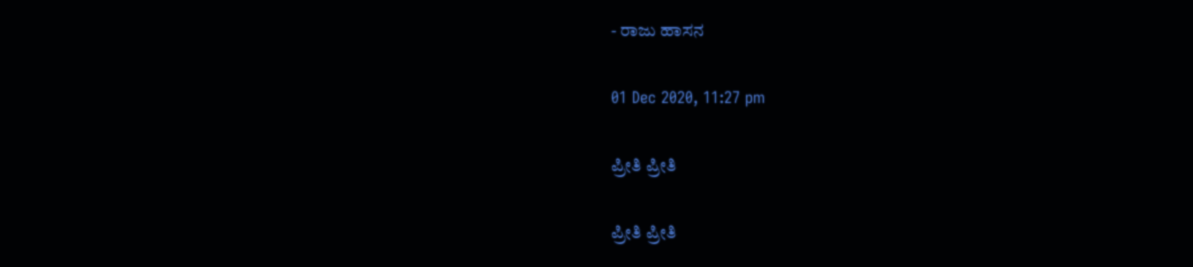- ರಾಜು ಹಾಸನ

01 Dec 2020, 11:27 pm

ಪ್ರೀತಿ ಪ್ರೀತಿ

ಪ್ರೀತಿ ಪ್ರೀತಿ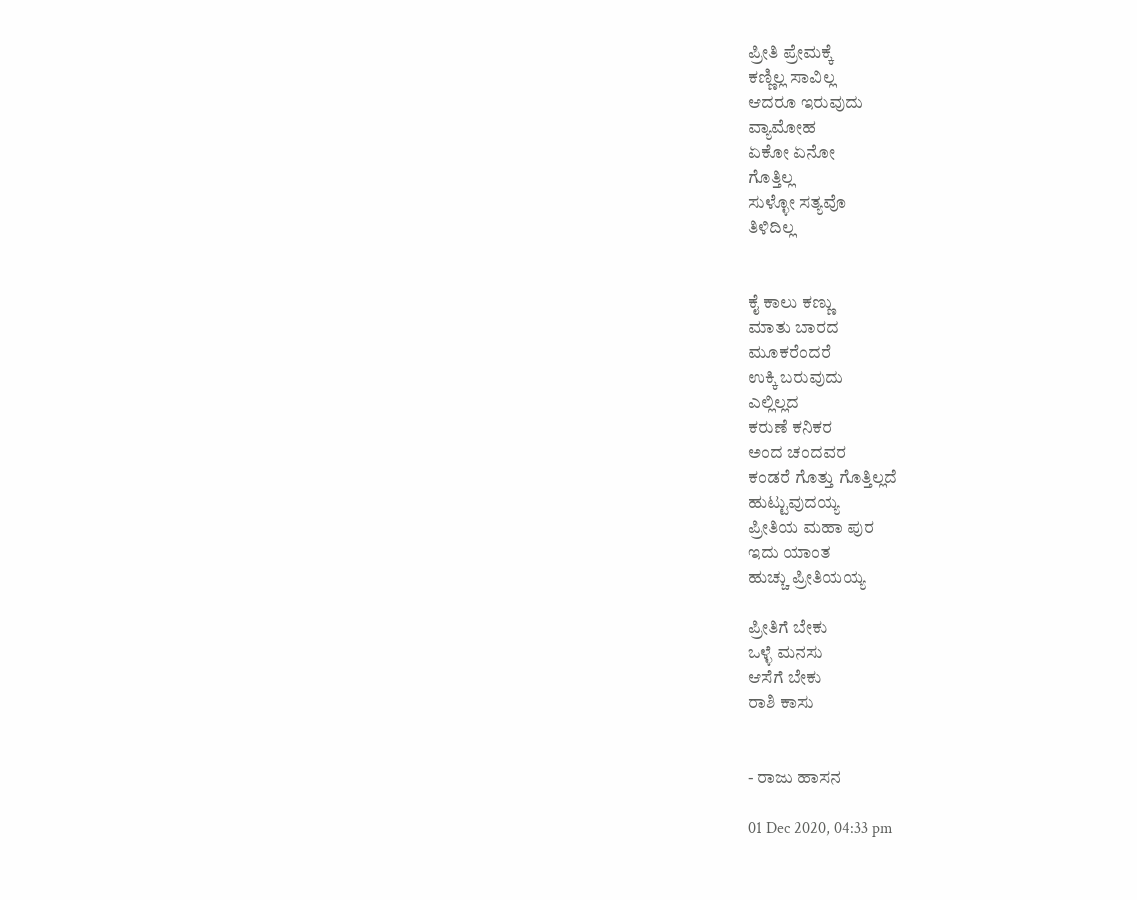ಪ್ರೀತಿ ಪ್ರೇಮಕ್ಕೆ
ಕಣ್ಣಿಲ್ಲ ಸಾವಿಲ್ಲ
ಆದರೂ ಇರುವುದು
ವ್ಯಾಮೋಹ
ಏಕೋ ಏನೋ
ಗೊತ್ತಿಲ್ಲ
ಸುಳ್ಳೋ ಸತ್ಯವೊ
ತಿಳಿದಿಲ್ಲ


ಕೈ ಕಾಲು ಕಣ್ಣು
ಮಾತು ಬಾರದ
ಮೂಕರೆಂದರೆ
ಉಕ್ಕಿ ಬರುವುದು
ಎಲ್ಲಿಲ್ಲದ
ಕರುಣೆ ಕನಿಕರ
ಅಂದ ಚಂದವರ
ಕಂಡರೆ ಗೊತ್ತು ಗೊತ್ತಿಲ್ಲದೆ
ಹುಟ್ಟುವುದಯ್ಯ
ಪ್ರೀತಿಯ ಮಹಾ ಪುರ
ಇದು ಯಾಂತ
ಹುಚ್ಚು ಪ್ರೀತಿಯಯ್ಯ

ಪ್ರೀತಿಗೆ ಬೇಕು
ಒಳ್ಳೆ ಮನಸು
ಆಸೆಗೆ ಬೇಕು
ರಾಶಿ ಕಾಸು


- ರಾಜು ಹಾಸನ

01 Dec 2020, 04:33 pm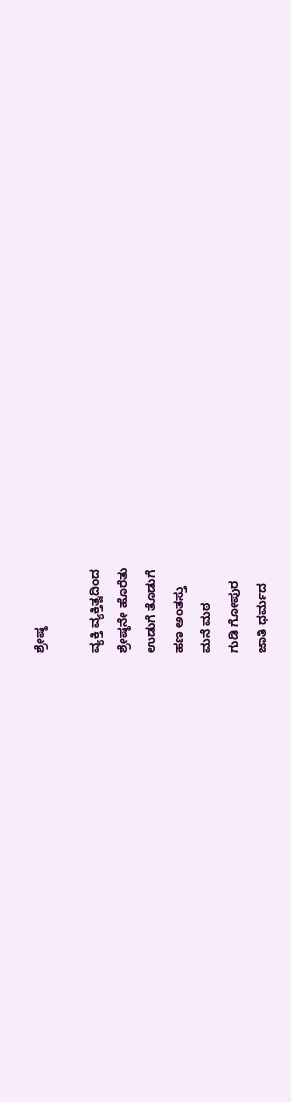ಶ್ರೇಷ್ಠ

ವ್ಯಕ್ತಿ ವ್ಯಕ್ತಿತ್ವದಿಂದ
ಶ್ರೇಷ್ಠನೇ ಹೊರೆತು
ಉಡುಗೆ ತೊಡುಗೆ
ಹಣ ಅಂತಸ್ತು
ಮನೆ ಮಠ
ಗುಡಿ ಗೋಪುರ
ಜಾತಿ ಧರ್ಮದ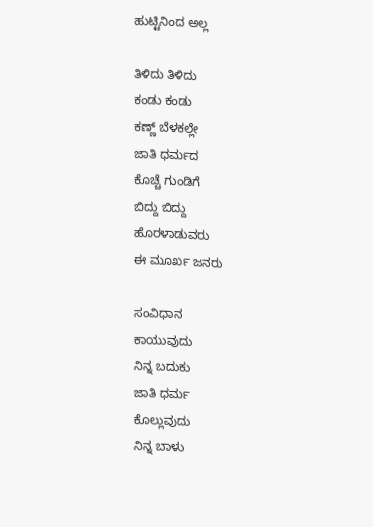ಹುಟ್ಟಿನಿಂದ ಅಲ್ಲ

ತಿಳಿದು ತಿಳಿದು
ಕಂಡು ಕಂಡು
ಕಣ್ಣ್ ಬೆಳಕಲ್ಲೇ
ಜಾತಿ ಧರ್ಮದ
ಕೊಚ್ಚೆ ಗುಂಡಿಗೆ
ಬಿದ್ದು ಬಿದ್ದು
ಹೊರಳಾಡುವರು
ಈ ಮೂರ್ಖ ಜನರು

ಸಂವಿಧಾನ
ಕಾಯುವುದು
ನಿನ್ನ ಬದುಕು
ಜಾತಿ ಧರ್ಮ
ಕೊಲ್ಲುವುದು
ನಿನ್ನ ಬಾಳು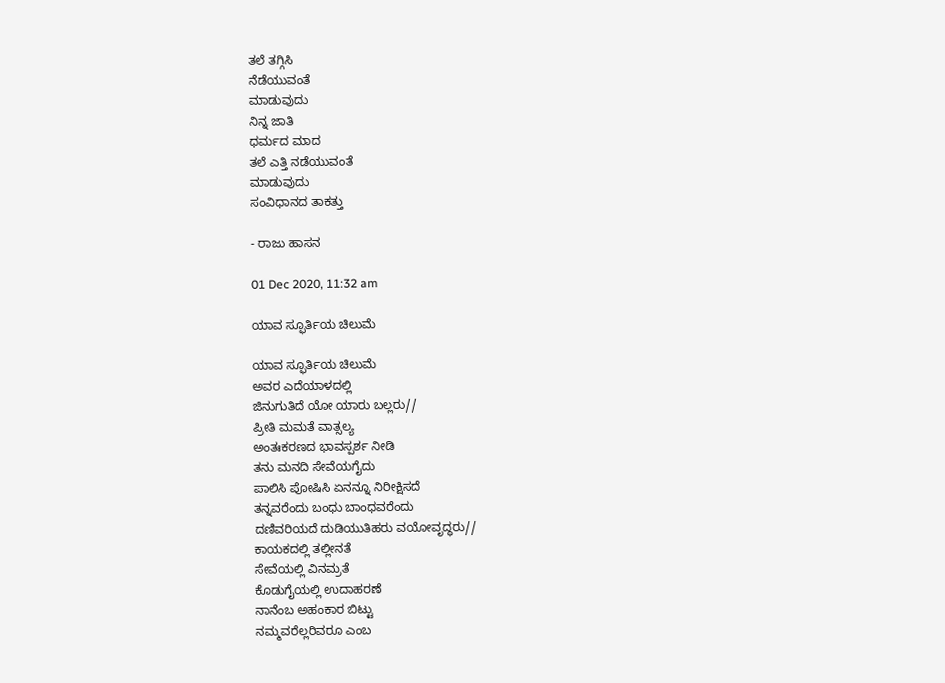ತಲೆ ತಗ್ಗಿಸಿ
ನೆಡೆಯುವಂತೆ
ಮಾಡುವುದು
ನಿನ್ನ ಜಾತಿ
ಧರ್ಮದ ಮಾದ
ತಲೆ ಎತ್ತಿ ನಡೆಯುವಂತೆ
ಮಾಡುವುದು
ಸಂವಿಧಾನದ ತಾಕತ್ತು

- ರಾಜು ಹಾಸನ

01 Dec 2020, 11:32 am

ಯಾವ ಸ್ಫೂರ್ತಿಯ ಚಿಲುಮೆ

ಯಾವ ಸ್ಫೂರ್ತಿಯ ಚಿಲುಮೆ
ಅವರ ಎದೆಯಾಳದಲ್ಲಿ
ಜಿನುಗುತಿದೆ ಯೋ ಯಾರು ಬಲ್ಲರು//
ಪ್ರೀತಿ ಮಮತೆ ವಾತ್ಸಲ್ಯ
ಅಂತಃಕರಣದ ಭಾವಸ್ಪರ್ಶ ನೀಡಿ
ತನು ಮನದಿ ಸೇವೆಯಗೈದು
ಪಾಲಿಸಿ ಪೋಷಿಸಿ ಏನನ್ನೂ ನಿರೀಕ್ಷಿಸದೆ
ತನ್ನವರೆಂದು ಬಂಧು ಬಾಂಧವರೆಂದು
ದಣಿವರಿಯದೆ ದುಡಿಯುತಿಹರು ವಯೋವೃದ್ಧರು//
ಕಾಯಕದಲ್ಲಿ ತಲ್ಲೀನತೆ
ಸೇವೆಯಲ್ಲಿ ವಿನಮ್ರತೆ
ಕೊಡುಗೈಯಲ್ಲಿ ಉದಾಹರಣೆ
ನಾನೆಂಬ ಅಹಂಕಾರ ಬಿಟ್ಟು
ನಮ್ಮವರೆಲ್ಲರಿವರೂ ಎಂಬ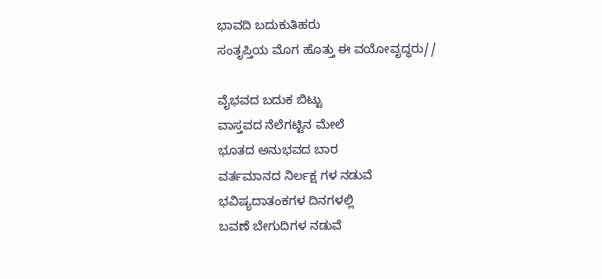ಭಾವದಿ ಬದುಕುತಿಹರು
ಸಂತೃಪ್ತಿಯ ಮೊಗ ಹೊತ್ತು ಈ ವಯೋವೃದ್ಧರು//

ವೈಭವದ ಬದುಕ ಬಿಟ್ಟು
ವಾಸ್ತವದ ನೆಲೆಗಟ್ಟಿನ ಮೇಲೆ
ಭೂತದ ಅನುಭವದ ಬಾರ
ವರ್ತಮಾನದ ನಿರ್ಲಕ್ಷ ಗಳ ನಡುವೆ
ಭವಿಷ್ಯದಾತಂಕಗಳ ದಿನಗಳಲ್ಲಿ
ಬವಣೆ ಬೇಗುದಿಗಳ ನಡುವೆ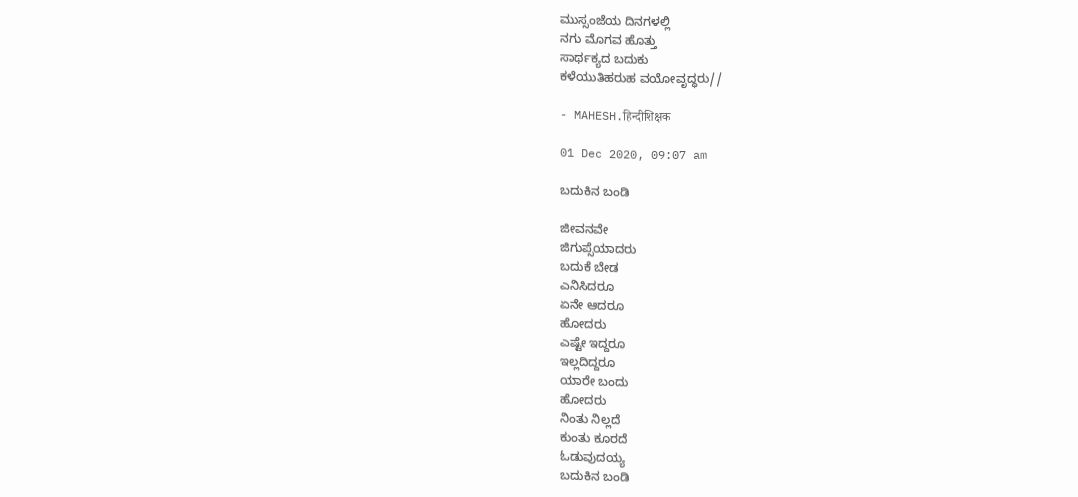ಮುಸ್ಸಂಜೆಯ ದಿನಗಳಲ್ಲಿ
ನಗು ಮೊಗವ ಹೊತ್ತು
ಸಾರ್ಥಕ್ಯದ ಬದುಕು
ಕಳೆಯುತಿಹರುಹ ವಯೋವೃದ್ಧರು//

- MAHESH.हिन्दीशिक्षक

01 Dec 2020, 09:07 am

ಬದುಕಿನ ಬಂಡಿ

ಜೀವನವೇ
ಜಿಗುಪ್ಸೆಯಾದರು
ಬದುಕೆ ಬೇಡ
ಎನಿಸಿದರೂ
ಏನೇ ಆದರೂ
ಹೋದರು
ಎಷ್ಟೇ ಇದ್ದರೂ
ಇಲ್ಲದಿದ್ದರೂ
ಯಾರೇ ಬಂದು
ಹೋದರು
ನಿಂತು ನಿಲ್ಲದೆ
ಕುಂತು ಕೂರದೆ
ಓಡುವುದಯ್ಯ
ಬದುಕಿನ ಬಂಡಿ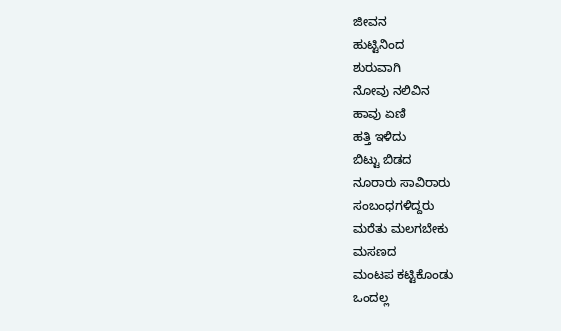ಜೀವನ
ಹುಟ್ಟಿನಿಂದ
ಶುರುವಾಗಿ
ನೋವು ನಲಿವಿನ
ಹಾವು ಏಣಿ
ಹತ್ತಿ ಇಳಿದು
ಬಿಟ್ಟು ಬಿಡದ
ನೂರಾರು ಸಾವಿರಾರು
ಸಂಬಂಧಗಳಿದ್ದರು
ಮರೆತು ಮಲಗಬೇಕು
ಮಸಣದ
ಮಂಟಪ ಕಟ್ಟಿಕೊಂಡು
ಒಂದಲ್ಲ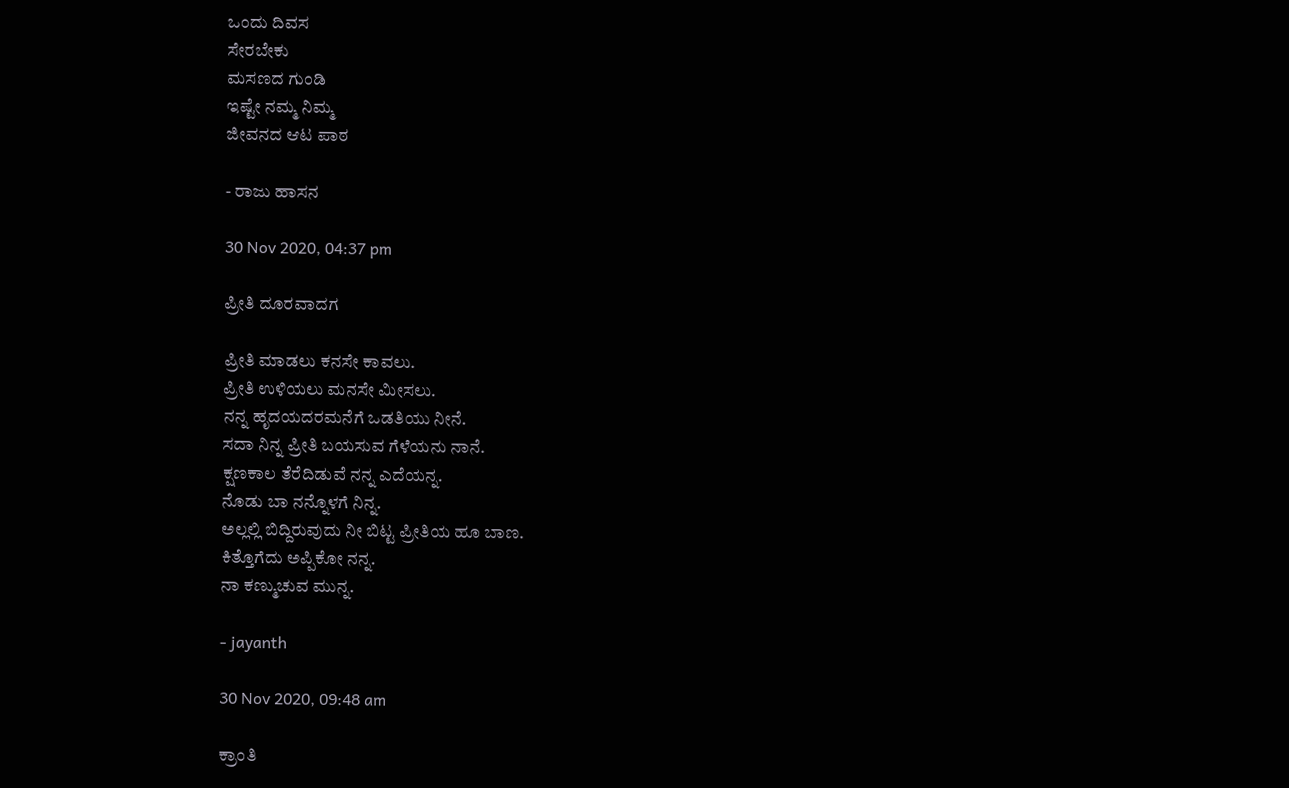ಒಂದು ದಿವಸ
ಸೇರಬೇಕು
ಮಸಣದ ಗುಂಡಿ
ಇಷ್ಟೇ ನಮ್ಮ ನಿಮ್ಮ
ಜೀವನದ ಆಟ ಪಾಠ

- ರಾಜು ಹಾಸನ

30 Nov 2020, 04:37 pm

ಪ್ರೀತಿ ದೂರವಾದಗ

ಪ್ರೀತಿ ಮಾಡಲು ಕನಸೇ ಕಾವಲು.
ಪ್ರೀತಿ ಉಳಿಯಲು ಮನಸೇ ಮೀಸಲು.
ನನ್ನ ಹೃದಯದರಮನೆಗೆ ಒಡತಿಯು ನೀನೆ.
ಸದಾ ನಿನ್ನ ಪ್ರೀತಿ ಬಯಸುವ ಗೆಳೆಯನು ನಾನೆ.
ಕ್ಷಣಕಾಲ ತೆರೆದಿಡುವೆ ನನ್ನ ಎದೆಯನ್ನ.
ನೊಡು ಬಾ ನನ್ನೊಳಗೆ ನಿನ್ನ.
ಅಲ್ಲಲ್ಲಿ ಬಿದ್ದಿರುವುದು ನೀ ಬಿಟ್ಟ ಪ್ರೀತಿಯ ಹೂ ಬಾಣ.
ಕಿತ್ತೊಗೆದು ಅಪ್ಪಿಕೋ ನನ್ನ.
ನಾ ಕಣ್ಮುಚುವ ಮುನ್ನ.

- jayanth

30 Nov 2020, 09:48 am

ಕ್ರಾಂತಿ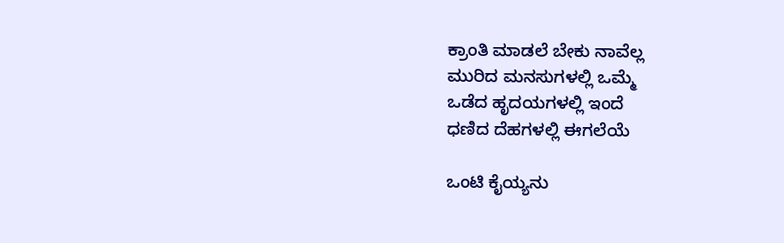ಕ್ರಾಂತಿ ಮಾಡಲೆ ಬೇಕು ನಾವೆಲ್ಲ
ಮುರಿದ ಮನಸುಗಳಲ್ಲಿ ಒಮ್ಮೆ
ಒಡೆದ ಹೃದಯಗಳಲ್ಲಿ ಇಂದೆ
ಧಣಿದ ದೆಹಗಳಲ್ಲಿ ಈಗಲೆಯೆ

ಒಂಟಿ ಕೈಯ್ಯನು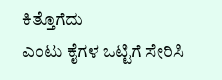ಕಿತ್ತೊಗೆದು
ಎಂಟು ಕೈಗಳ ಒಟ್ಟಿಗೆ ಸೇರಿಸಿ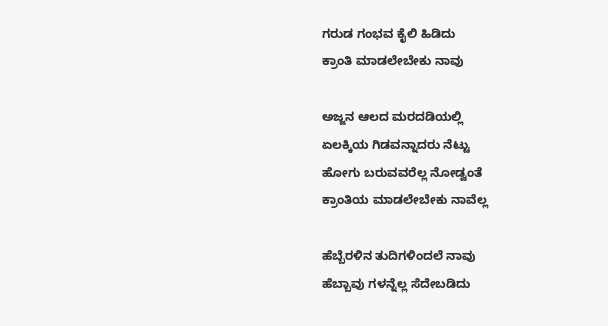ಗರುಡ ಗಂಭವ ಕೈಲಿ ಹಿಡಿದು
ಕ್ರಾಂತಿ ಮಾಡಲೇಬೇಕು ನಾವು

ಅಜ್ಜನ ಆಲದ ಮರದಡಿಯಲ್ಲಿ
ಏಲಕ್ಕಿಯ ಗಿಡವನ್ನಾದರು ನೆಟ್ಟು
ಹೋಗು ಬರುವವರೆಲ್ಲ ನೋಡ್ವಂತೆ
ಕ್ರಾಂತಿಯ ಮಾಡಲೇಬೇಕು ನಾವೆಲ್ಲ

ಹೆಬ್ಬೆರಳಿನ ತುದಿಗಳಿಂದಲೆ ನಾವು
ಹೆಬ್ಬಾವು ಗಳನ್ನೆಲ್ಲ ಸೆದೇಬಡಿದು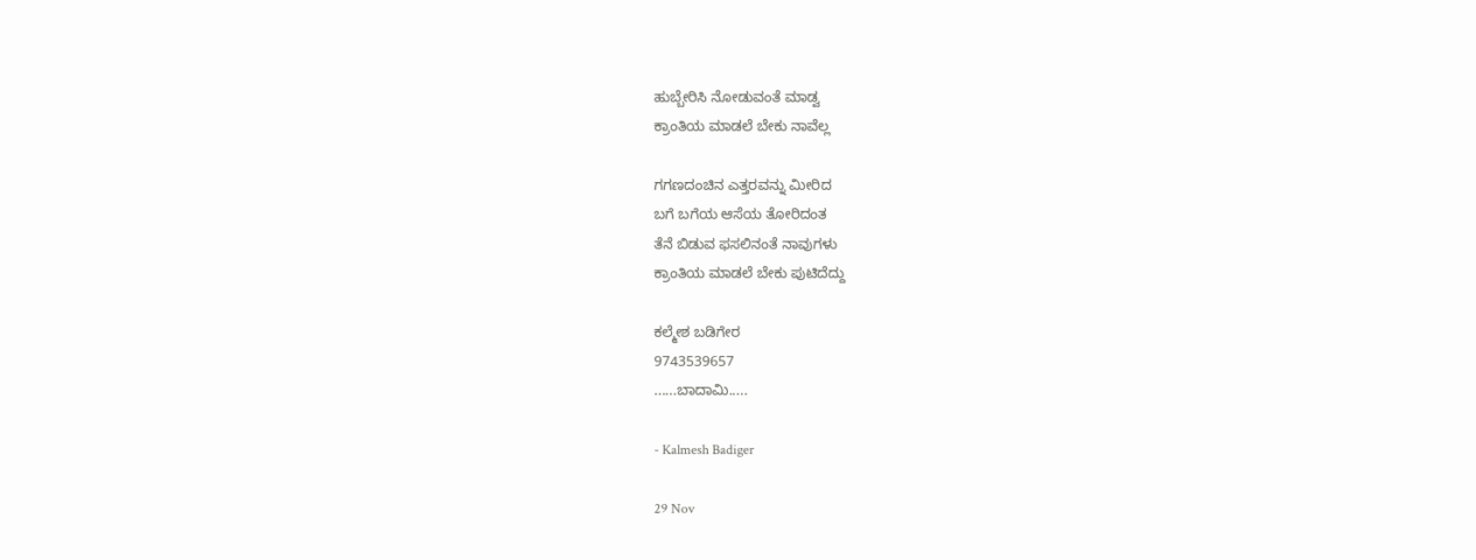ಹುಬ್ಬೇರಿಸಿ ನೋಡುವಂತೆ ಮಾಡ್ವ
ಕ್ರಾಂತಿಯ ಮಾಡಲೆ ಬೇಕು ನಾವೆಲ್ಲ

ಗಗಣದಂಚಿನ ಎತ್ತರವನ್ನು ಮೀರಿದ
ಬಗೆ ಬಗೆಯ ಆಸೆಯ ತೋರಿದಂತ
ತೆನೆ ಬಿಡುವ ಫಸಲಿನಂತೆ ನಾವುಗಳು
ಕ್ರಾಂತಿಯ ಮಾಡಲೆ ಬೇಕು ಪುಟಿದೆದ್ದು

ಕಲ್ಮೇಶ ಬಡಿಗೇರ
9743539657
......ಬಾದಾಮಿ.....

- Kalmesh Badiger

29 Nov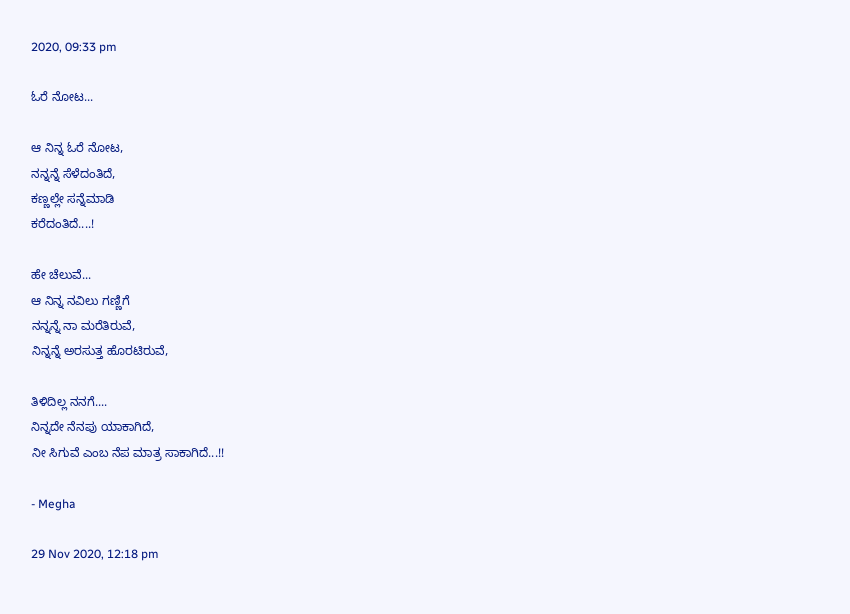2020, 09:33 pm

ಓರೆ ನೋಟ...

ಆ ನಿನ್ನ ಓರೆ ನೋಟ,
ನನ್ನನ್ನೆ ಸೆಳೆದಂತಿದೆ,
ಕಣ್ಣಲ್ಲೇ ಸನ್ನೆಮಾಡಿ
ಕರೆದಂತಿದೆ....!

ಹೇ ಚೆಲುವೆ...
ಆ ನಿನ್ನ ನವಿಲು ಗಣ್ಣಿಗೆ
ನನ್ನನ್ನೆ ನಾ ಮರೆತಿರುವೆ,
ನಿನ್ನನ್ನೆ ಅರಸುತ್ತ ಹೊರಟಿರುವೆ,

ತಿಳಿದಿಲ್ಲ ನನಗೆ....
ನಿನ್ನದೇ ನೆನಪು ಯಾಕಾಗಿದೆ,
ನೀ ಸಿಗುವೆ ಎಂಬ ನೆಪ ಮಾತ್ರ ಸಾಕಾಗಿದೆ...!!

- Megha

29 Nov 2020, 12:18 pm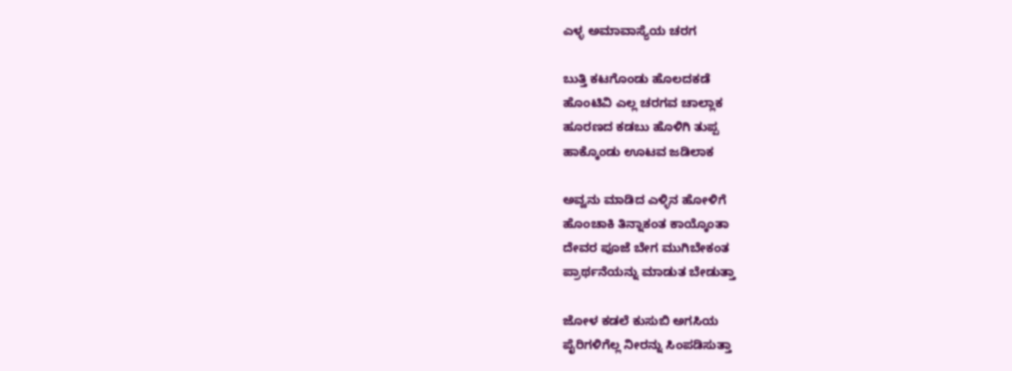ಎಳ್ಳ ಅಮಾವಾಸ್ಯೆಯ ಚರಗ

ಬುತ್ತಿ ಕಟಗೊಂಡು ಹೊಲದಕಡೆ
ಹೊಂಟಿವಿ ಎಲ್ಲ ಚರಗವ ಚಾಲ್ಲಾಕ
ಹೂರಣದ ಕಡಬು ಹೊಳಿಗಿ ತುಪ್ಪ
ಹಾಕ್ಕೊಂಡು ಊಟವ ಜಡಿಲಾಕ

ಅವ್ವನು ಮಾಡಿದ ಎಳ್ಳಿನ ಹೋಳಿಗೆ
ಹೊಂಚಾಕಿ ತಿನ್ನಾಕಂತ ಕಾಯ್ಕೊಂತಾ
ದೇವರ ಪೂಜೆ ಬೇಗ ಮುಗಿಬೇಕಂತ
ಪ್ರಾರ್ಥನೆಯನ್ನು ಮಾಡುತ ಬೇಡುತ್ತಾ

ಜೋಳ ಕಡಲೆ ಕುಸುಬಿ ಅಗಸಿಯ
ಪೈರಿಗಳಿಗೆಲ್ಲ ನೀರನ್ನು ಸಿಂಪಡಿಸುತ್ತಾ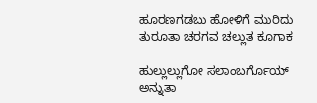ಹೂರಣಗಡಬು ಹೋಳಿಗೆ ಮುರಿದು
ತುರೂತಾ ಚರಗವ ಚಲ್ಲುತ ಕೂಗಾಕ

ಹುಲ್ಲುಲ್ಲುಗೋ ಸಲಾಂಬರ್ಗೊಯ್
ಅನ್ನುತಾ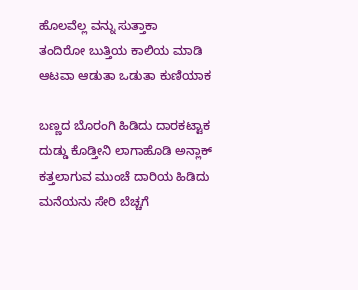ಹೊಲವೆಲ್ಲ ವನ್ನು ಸುತ್ತಾಕಾ
ತಂದಿರೋ ಬುತ್ತಿಯ ಕಾಲಿಯ ಮಾಡಿ
ಆಟವಾ ಆಡುತಾ ಒಡುತಾ ಕುಣಿಯಾಕ

ಬಣ್ಣದ ಬೊರಂಗಿ ಹಿಡಿದು ದಾರಕಟ್ಟಾಕ
ದುಡ್ಡು ಕೊಡ್ತೀನಿ ಲಾಗಾಹೊಡಿ ಅನ್ಲಾಕ್
ಕತ್ತಲಾಗುವ ಮುಂಚೆ ದಾರಿಯ ಹಿಡಿದು
ಮನೆಯನು ಸೇರಿ ಬೆಚ್ಚಗೆ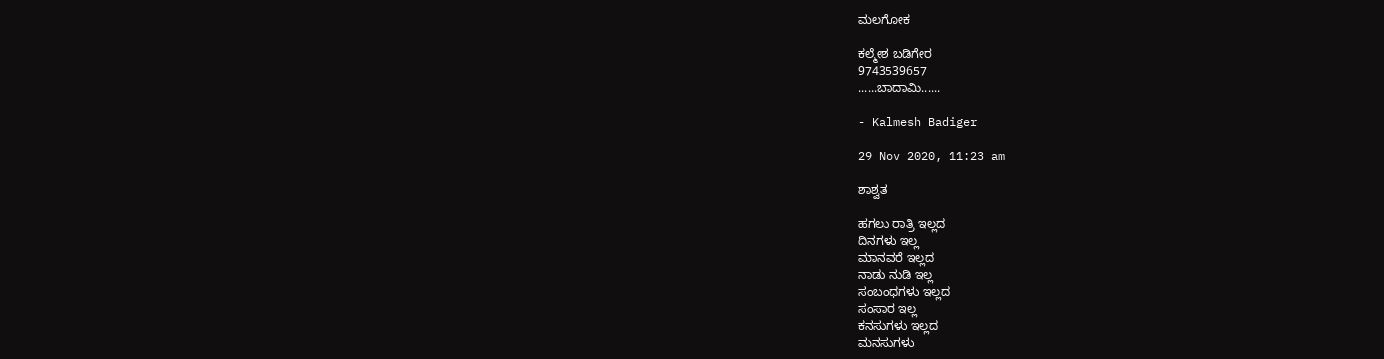ಮಲಗೋಕ

ಕಲ್ಮೇಶ ಬಡಿಗೇರ
9743539657
......ಬಾದಾಮಿ......

- Kalmesh Badiger

29 Nov 2020, 11:23 am

ಶಾಶ್ವತ

ಹಗಲು ರಾತ್ರಿ ಇಲ್ಲದ
ದಿನಗಳು ಇಲ್ಲ
ಮಾನವರೆ ಇಲ್ಲದ
ನಾಡು ನುಡಿ ಇಲ್ಲ
ಸಂಬಂಧಗಳು ಇಲ್ಲದ
ಸಂಸಾರ ಇಲ್ಲ
ಕನಸುಗಳು ಇಲ್ಲದ
ಮನಸುಗಳು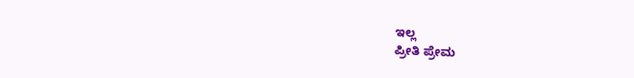ಇಲ್ಲ
ಪ್ರೀತಿ ಪ್ರೇಮ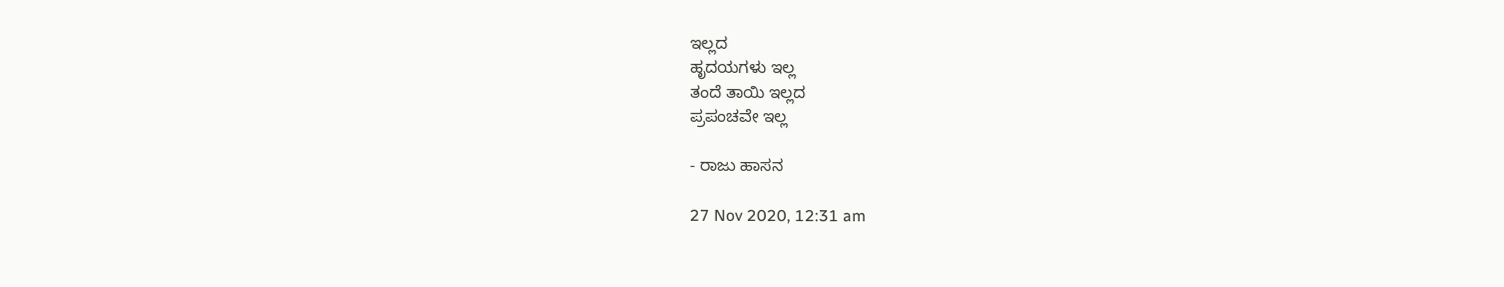ಇಲ್ಲದ
ಹೃದಯಗಳು ಇಲ್ಲ
ತಂದೆ ತಾಯಿ ಇಲ್ಲದ
ಪ್ರಪಂಚವೇ ಇಲ್ಲ

- ರಾಜು ಹಾಸನ

27 Nov 2020, 12:31 am